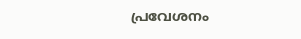പ്രവേശനം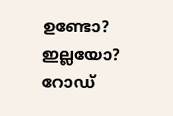ഉണ്ടോ? ഇല്ലയോ? റോഡ്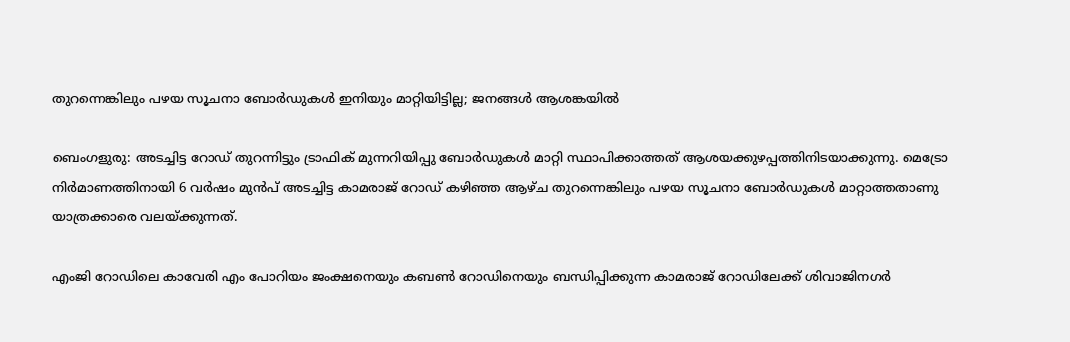തുറന്നെങ്കിലും പഴയ സൂചനാ ബോര്‍ഡുകള്‍ ഇനിയും മാറ്റിയിട്ടില്ല; ജനങ്ങള്‍ ആശങ്കയില്‍

ബെംഗളുരു: അടച്ചിട്ട റോഡ് തുറന്നിട്ടും ട്രാഫിക് മുന്നറിയിപ്പു ബോര്‍ഡുകള്‍ മാറ്റി സ്ഥാപിക്കാത്തത് ആശയക്കുഴപ്പത്തിനിടയാക്കുന്നു. മെട്രോ നിര്‍മാണത്തിനായി 6 വര്‍ഷം മുന്‍പ് അടച്ചിട്ട കാമരാജ് റോഡ് കഴിഞ്ഞ ആഴ്ച തുറന്നെങ്കിലും പഴയ സൂചനാ ബോര്‍ഡുകള്‍ മാറ്റാത്തതാണു യാത്രക്കാരെ വലയ്ക്കുന്നത്.

എംജി റോഡിലെ കാവേരി എം പോറിയം ജംക്ഷനെയും കബണ്‍ റോഡിനെയും ബന്ധിപ്പിക്കുന്ന കാമരാജ് റോഡിലേക്ക് ശിവാജിനഗര്‍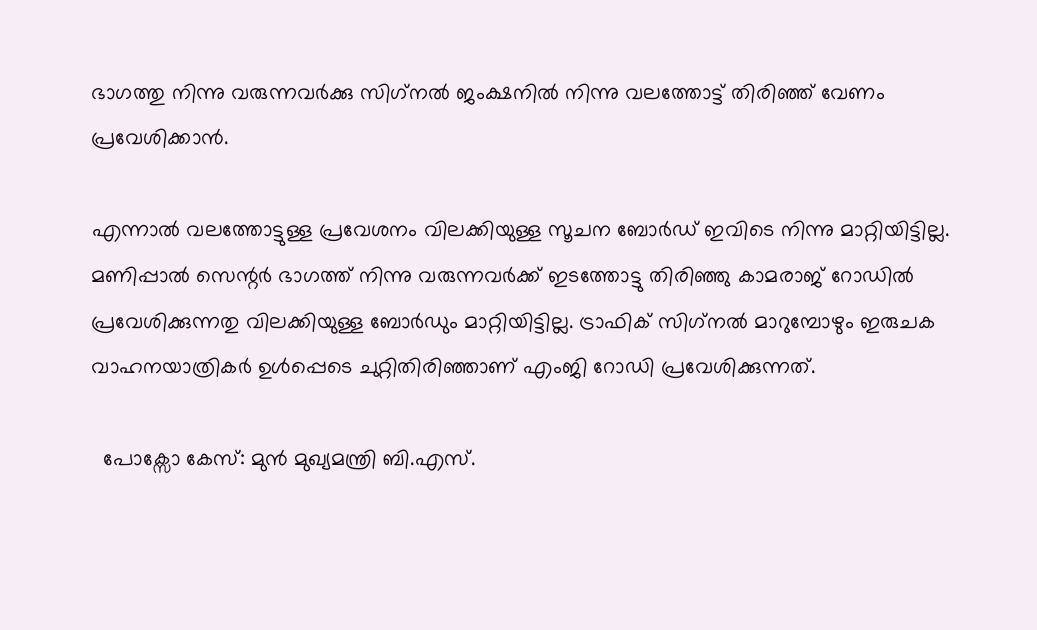ഭാഗത്തു നിന്നു വരുന്നവര്‍ക്കു സിഗ്‌നല്‍ ജംക്ഷനില്‍ നിന്നു വലത്തോട്ട് തിരിഞ്ഞ് വേണം പ്രവേശിക്കാന്‍.

എന്നാല്‍ വലത്തോട്ടുള്ള പ്രവേശനം വിലക്കിയുള്ള സൂചന ബോര്‍ഡ് ഇവിടെ നിന്നു മാറ്റിയിട്ടില്ല.
മണിപ്പാല്‍ സെന്റര്‍ ഭാഗത്ത് നിന്നു വരുന്നവര്‍ക്ക് ഇടത്തോട്ടു തിരിഞ്ഞു കാമരാജ് റോഡില്‍ പ്രവേശിക്കുന്നതു വിലക്കിയുള്ള ബോര്‍ഡും മാറ്റിയിട്ടില്ല. ട്രാഫിക് സിഗ്‌നല്‍ മാറുമ്പോഴും ഇരുചക വാഹനയാത്രികര്‍ ഉള്‍പ്പെടെ ചുറ്റിതിരിഞ്ഞാണ് എംജി റോഡി പ്രവേശിക്കുന്നത്.

  പോക്സോ കേസ്: മുൻ മുഖ്യമന്ത്രി ബി.എസ്.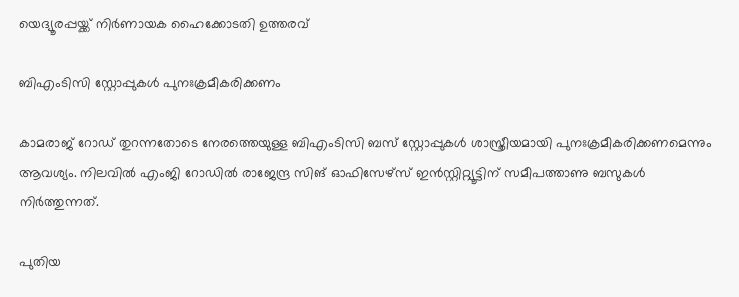യെദ്യൂരപ്പയ്ക്ക് നിർണായക ഹൈക്കോടതി ഉത്തരവ്

ബിഎംടിസി സ്റ്റോപ്പുകള്‍ പുനഃക്രമീകരിക്കണം

കാമരാജ് റോഡ് തുറന്നതോടെ നേരത്തെയുള്ള ബിഎംടിസി ബസ് സ്റ്റോപ്പുകള്‍ ശാസ്ത്രീയമായി പുനഃക്രമീകരിക്കണമെന്നും ആവശ്യം. നിലവില്‍ എംജി റോഡില്‍ രാജേന്ദ്ര സിങ് ഓഫിസേഴ്‌സ് ഇന്‍സ്റ്റിറ്റ്യൂട്ടിന് സമീപത്താണു ബസുകള്‍ നിര്‍ത്തുന്നത്.

പുതിയ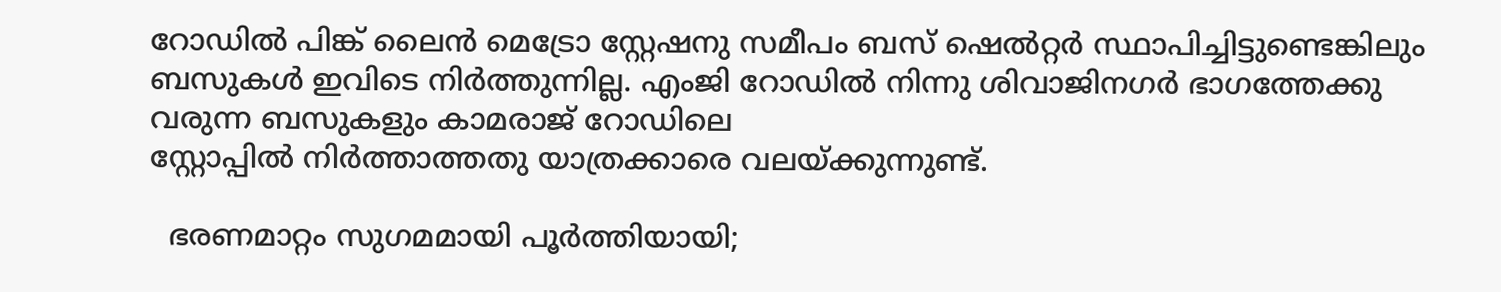റോഡില്‍ പിങ്ക് ലൈന്‍ മെട്രോ സ്റ്റേഷനു സമീപം ബസ് ഷെല്‍റ്റര്‍ സ്ഥാപിച്ചിട്ടുണ്ടെങ്കിലും ബസുകള്‍ ഇവിടെ നിര്‍ത്തുന്നില്ല. എംജി റോഡില്‍ നിന്നു ശിവാജിനഗര്‍ ഭാഗത്തേക്കു വരുന്ന ബസുകളും കാമരാജ് റോഡിലെ
സ്റ്റോപ്പില്‍ നിര്‍ത്താത്തതു യാത്രക്കാരെ വലയ്ക്കുന്നുണ്ട്.

  ഭരണമാറ്റം സുഗമമായി പൂർത്തിയായി;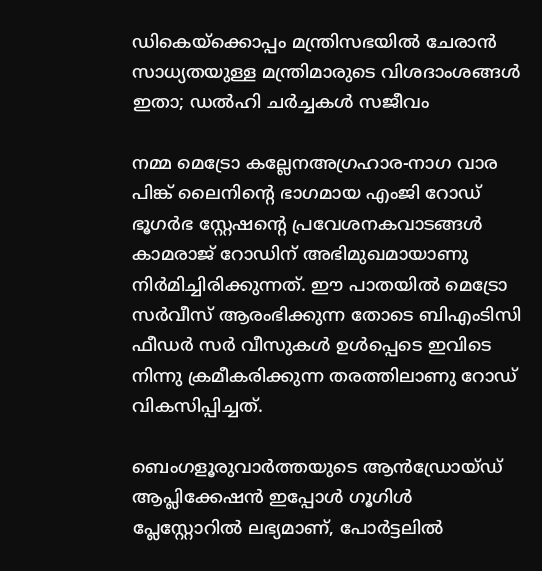ഡികെയ്‌ക്കൊപ്പം മന്ത്രിസഭയിൽ ചേരാൻ സാധ്യതയുള്ള മന്ത്രിമാരുടെ വിശദാംശങ്ങൾ ഇതാ; ഡൽഹി ചർച്ചകൾ സജീവം

നമ്മ മെട്രോ കല്ലേനഅഗ്രഹാര-നാഗ വാര പിങ്ക് ലൈനിന്റെ ഭാഗമായ എംജി റോഡ് ഭൂഗര്‍ഭ സ്റ്റേഷന്റെ പ്രവേശനകവാടങ്ങള്‍ കാമരാജ് റോഡിന് അഭിമുഖമായാണു നിര്‍മിച്ചിരിക്കുന്നത്. ഈ പാതയില്‍ മെട്രോ സര്‍വീസ് ആരംഭിക്കുന്ന തോടെ ബിഎംടിസി ഫീഡര്‍ സര്‍ വീസുകള്‍ ഉള്‍പ്പെടെ ഇവിടെ നിന്നു ക്രമീകരിക്കുന്ന തരത്തിലാണു റോഡ് വികസിപ്പിച്ചത്.

ബെംഗളൂരുവാർത്തയുടെ ആൻഡ്രോയ്ഡ് ആപ്ലിക്കേഷൻ ഇപ്പോൾ ഗൂഗിൾ പ്ലേസ്റ്റോറിൽ ലഭ്യമാണ്, പോർട്ടലിൽ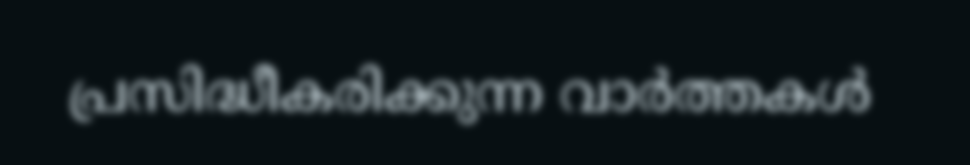പ്രസിദ്ധീകരിക്കുന്ന വാർത്തകൾ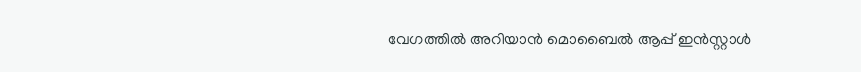വേഗത്തിൽ അറിയാൻ മൊബൈൽ ആപ്പ് ഇൻസ്റ്റാൾ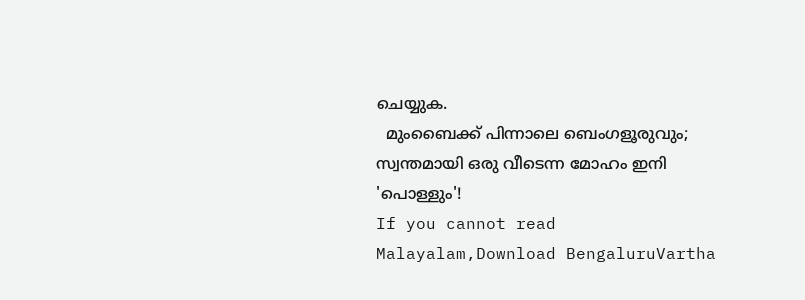ചെയ്യുക.
  മുംബൈക്ക് പിന്നാലെ ബെംഗളൂരുവും; സ്വന്തമായി ഒരു വീടെന്ന മോഹം ഇനി 'പൊള്ളും'!
If you cannot read Malayalam,Download BengaluruVartha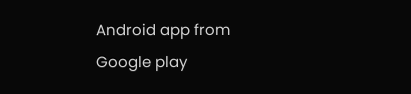Android app from Google play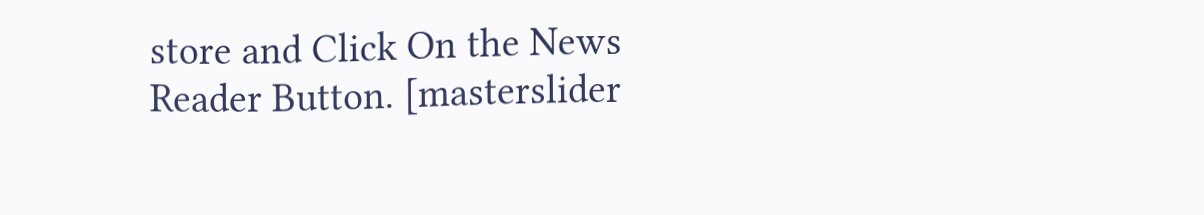store and Click On the News Reader Button. [masterslider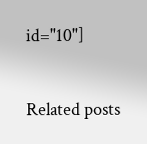id="10"]

Related posts